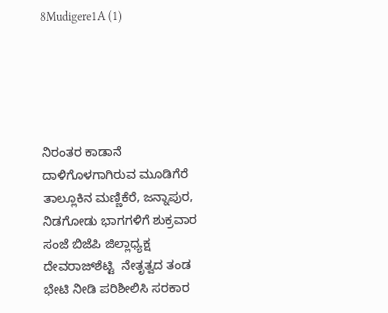8Mudigere1A (1)





ನಿರಂತರ ಕಾಡಾನೆ ದಾಳಿಗೊಳಗಾಗಿರುವ ಮೂಡಿಗೆರೆ ತಾಲ್ಲೂಕಿನ ಮಣ್ಣಿಕೆರೆ, ಜನ್ನಾಪುರ, ನಿಡಗೋಡು ಭಾಗಗಳಿಗೆ ಶುಕ್ರವಾರ ಸಂಜೆ ಬಿಜೆಪಿ ಜಿಲ್ಲಾಧ್ಯಕ್ಷ ದೇವರಾಜ್‍ಶೆಟ್ಟಿ  ನೇತೃತ್ವದ ತಂಡ ಭೇಟಿ ನೀಡಿ ಪರಿಶೀಲಿಸಿ ಸರಕಾರ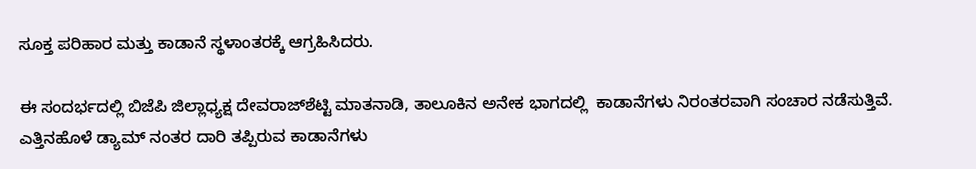ಸೂಕ್ತ ಪರಿಹಾರ ಮತ್ತು ಕಾಡಾನೆ ಸ್ಥಳಾಂತರಕ್ಕೆ ಆಗ್ರಹಿಸಿದರು.

ಈ ಸಂದರ್ಭದಲ್ಲಿ ಬಿಜೆಪಿ ಜಿಲ್ಲಾಧ್ಯಕ್ಷ ದೇವರಾಜ್‍ಶೆಟ್ಟಿ ಮಾತನಾಡಿ, ತಾಲೂಕಿನ ಅನೇಕ ಭಾಗದಲ್ಲಿ  ಕಾಡಾನೆಗಳು ನಿರಂತರವಾಗಿ ಸಂಚಾರ ನಡೆಸುತ್ತಿವೆ. ಎತ್ತಿನಹೊಳೆ ಡ್ಯಾಮ್ ನಂತರ ದಾರಿ ತಪ್ಪಿರುವ ಕಾಡಾನೆಗಳು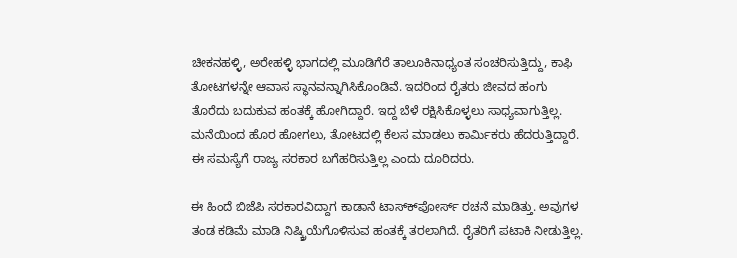ಚೀಕನಹಳ್ಳಿ, ಅರೇಹಳ್ಳಿ ಭಾಗದಲ್ಲಿ ಮೂಡಿಗೆರೆ ತಾಲೂಕಿನಾಧ್ಯಂತ ಸಂಚರಿಸುತ್ತಿದ್ದು, ಕಾಫಿ ತೋಟಗಳನ್ನೇ ಆವಾಸ ಸ್ಥಾನವನ್ನಾಗಿಸಿಕೊಂಡಿವೆ. ಇದರಿಂದ ರೈತರು ಜೀವದ ಹಂಗು ತೊರೆದು ಬದುಕುವ ಹಂತಕ್ಕೆ ಹೋಗಿದ್ದಾರೆ. ಇದ್ದ ಬೆಳೆ ರಕ್ಷಿಸಿಕೊಳ್ಳಲು ಸಾಧ್ಯವಾಗುತ್ತಿಲ್ಲ. ಮನೆಯಿಂದ ಹೊರ ಹೋಗಲು, ತೋಟದಲ್ಲಿ ಕೆಲಸ ಮಾಡಲು ಕಾರ್ಮಿಕರು ಹೆದರುತ್ತಿದ್ದಾರೆ. ಈ ಸಮಸ್ಯೆಗೆ ರಾಜ್ಯ ಸರಕಾರ ಬಗೆಹರಿಸುತ್ತಿಲ್ಲ ಎಂದು ದೂರಿದರು.

ಈ ಹಿಂದೆ ಬಿಜೆಪಿ ಸರಕಾರವಿದ್ದಾಗ ಕಾಡಾನೆ ಟಾಸ್ಕ್‍ಪೋರ್ಸ್ ರಚನೆ ಮಾಡಿತ್ತು. ಅವುಗಳ ತಂಡ ಕಡಿಮೆ ಮಾಡಿ ನಿಷ್ಕ್ರಿಯೆಗೊಳಿಸುವ ಹಂತಕ್ಕೆ ತರಲಾಗಿದೆ. ರೈತರಿಗೆ ಪಟಾಕಿ ನೀಡುತ್ತಿಲ್ಲ.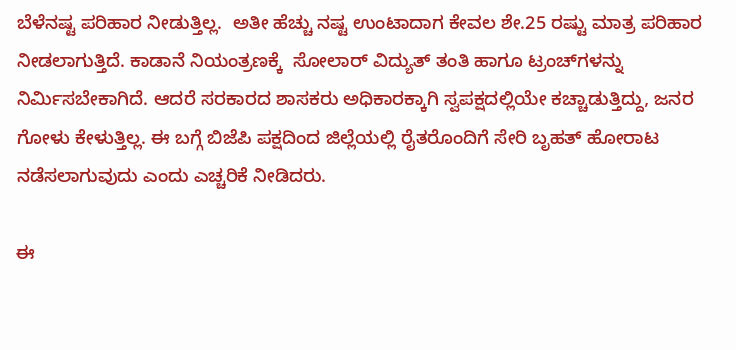ಬೆಳೆನಷ್ಟ ಪರಿಹಾರ ನೀಡುತ್ತಿಲ್ಲ.  ಅತೀ ಹೆಚ್ಚು ನಷ್ಟ ಉಂಟಾದಾಗ ಕೇವಲ ಶೇ.25 ರಷ್ಟು ಮಾತ್ರ ಪರಿಹಾರ ನೀಡಲಾಗುತ್ತಿದೆ. ಕಾಡಾನೆ ನಿಯಂತ್ರಣಕ್ಕೆ  ಸೋಲಾರ್ ವಿದ್ಯುತ್ ತಂತಿ ಹಾಗೂ ಟ್ರಂಚ್‍ಗಳನ್ನು ನಿರ್ಮಿಸಬೇಕಾಗಿದೆ. ಆದರೆ ಸರಕಾರದ ಶಾಸಕರು ಅಧಿಕಾರಕ್ಕಾಗಿ ಸ್ವಪಕ್ಷದಲ್ಲಿಯೇ ಕಚ್ಚಾಡುತ್ತಿದ್ದು, ಜನರ ಗೋಳು ಕೇಳುತ್ತಿಲ್ಲ. ಈ ಬಗ್ಗೆ ಬಿಜೆಪಿ ಪಕ್ಷದಿಂದ ಜಿಲ್ಲೆಯಲ್ಲಿ ರೈತರೊಂದಿಗೆ ಸೇರಿ ಬೃಹತ್ ಹೋರಾಟ ನಡೆಸಲಾಗುವುದು ಎಂದು ಎಚ್ಚರಿಕೆ ನೀಡಿದರು.

ಈ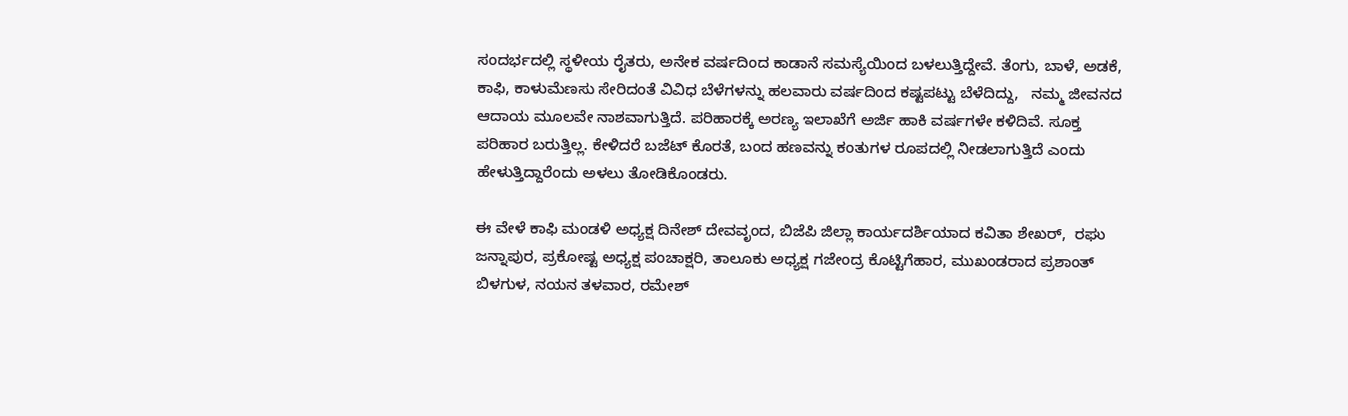ಸಂದರ್ಭದಲ್ಲಿ ಸ್ಥಳೀಯ ರೈತರು, ಅನೇಕ ವರ್ಷದಿಂದ ಕಾಡಾನೆ ಸಮಸ್ಯೆಯಿಂದ ಬಳಲುತ್ತಿದ್ದೇವೆ. ತೆಂಗು, ಬಾಳೆ, ಅಡಕೆ, ಕಾಫಿ, ಕಾಳುಮೆಣಸು ಸೇರಿದಂತೆ ವಿವಿಧ ಬೆಳೆಗಳನ್ನು ಹಲವಾರು ವರ್ಷದಿಂದ ಕಷ್ಟಪಟ್ಟು ಬೆಳೆದಿದ್ದು,   ನಮ್ಮ ಜೀವನದ ಆದಾಯ ಮೂಲವೇ ನಾಶವಾಗುತ್ತಿದೆ. ಪರಿಹಾರಕ್ಕೆ ಅರಣ್ಯ ಇಲಾಖೆಗೆ ಅರ್ಜಿ ಹಾಕಿ ವರ್ಷಗಳೇ ಕಳಿದಿವೆ. ಸೂಕ್ತ ಪರಿಹಾರ ಬರುತ್ತಿಲ್ಲ. ಕೇಳಿದರೆ ಬಜೆಟ್ ಕೊರತೆ, ಬಂದ ಹಣವನ್ನು ಕಂತುಗಳ ರೂಪದಲ್ಲಿ ನೀಡಲಾಗುತ್ತಿದೆ ಎಂದು ಹೇಳುತ್ತಿದ್ದಾರೆಂದು ಅಳಲು ತೋಡಿಕೊಂಡರು.

ಈ ವೇಳೆ ಕಾಫಿ ಮಂಡಳಿ ಅಧ್ಯಕ್ಷ ದಿನೇಶ್ ದೇವವೃಂದ, ಬಿಜೆಪಿ ಜಿಲ್ಲಾ ಕಾರ್ಯದರ್ಶಿಯಾದ ಕವಿತಾ ಶೇಖರ್,  ರಘು ಜನ್ನಾಪುರ, ಪ್ರಕೋಷ್ಟ ಅಧ್ಯಕ್ಷ ಪಂಚಾಕ್ಷರಿ, ತಾಲೂಕು ಅಧ್ಯಕ್ಷ ಗಜೇಂದ್ರ ಕೊಟ್ಟಿಗೆಹಾರ, ಮುಖಂಡರಾದ ಪ್ರಶಾಂತ್ ಬಿಳಗುಳ, ನಯನ ತಳವಾರ, ರಮೇಶ್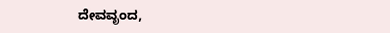ದೇವವೃಂದ,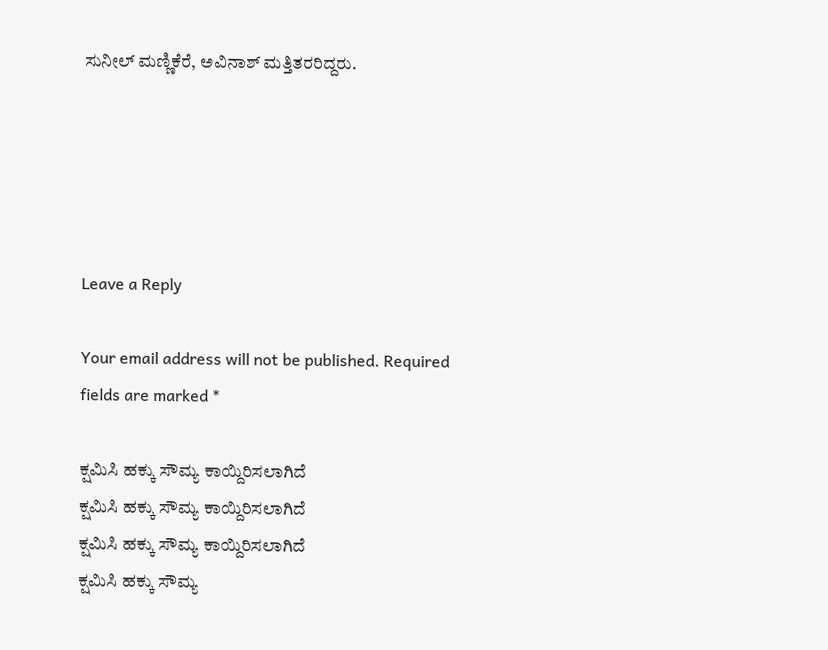ಸುನೀಲ್ ಮಣ್ಣಿಕೆರೆ, ಅವಿನಾಶ್ ಮತ್ತಿತರರಿದ್ದರು.





Leave a Reply

Your email address will not be published. Required fields are marked *

ಕ್ಷಮಿಸಿ ಹಕ್ಕು ಸೌಮ್ಯ ಕಾಯ್ದಿರಿಸಲಾಗಿದೆ
ಕ್ಷಮಿಸಿ ಹಕ್ಕು ಸೌಮ್ಯ ಕಾಯ್ದಿರಿಸಲಾಗಿದೆ
ಕ್ಷಮಿಸಿ ಹಕ್ಕು ಸೌಮ್ಯ ಕಾಯ್ದಿರಿಸಲಾಗಿದೆ
ಕ್ಷಮಿಸಿ ಹಕ್ಕು ಸೌಮ್ಯ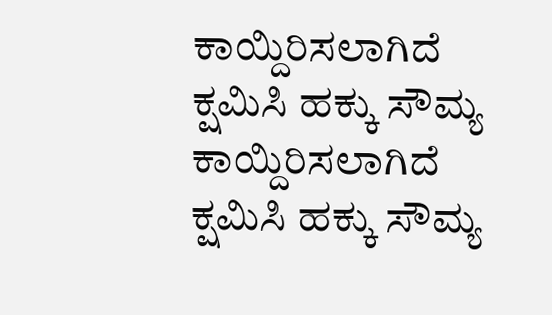ಕಾಯ್ದಿರಿಸಲಾಗಿದೆ
ಕ್ಷಮಿಸಿ ಹಕ್ಕು ಸೌಮ್ಯ ಕಾಯ್ದಿರಿಸಲಾಗಿದೆ
ಕ್ಷಮಿಸಿ ಹಕ್ಕು ಸೌಮ್ಯ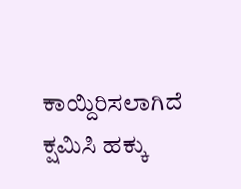ಕಾಯ್ದಿರಿಸಲಾಗಿದೆ
ಕ್ಷಮಿಸಿ ಹಕ್ಕು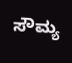ಸೌಮ್ಯ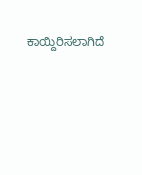ಕಾಯ್ದಿರಿಸಲಾಗಿದೆ